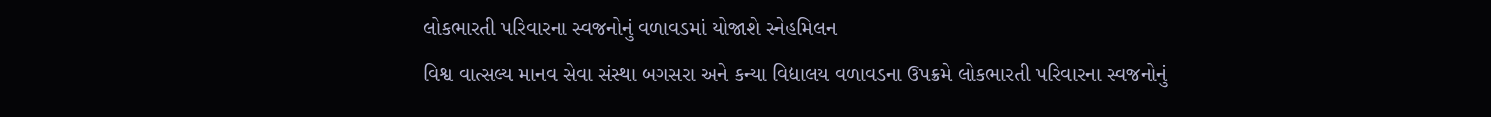લોકભારતી પરિવારના સ્વજનોનું વળાવડમાં યોજાશે સ્નેહમિલન
વિશ્વ વાત્સલ્ય માનવ સેવા સંસ્થા બગસરા અને કન્યા વિદ્યાલય વળાવડના ઉપક્રમે લોકભારતી પરિવારના સ્વજનોનું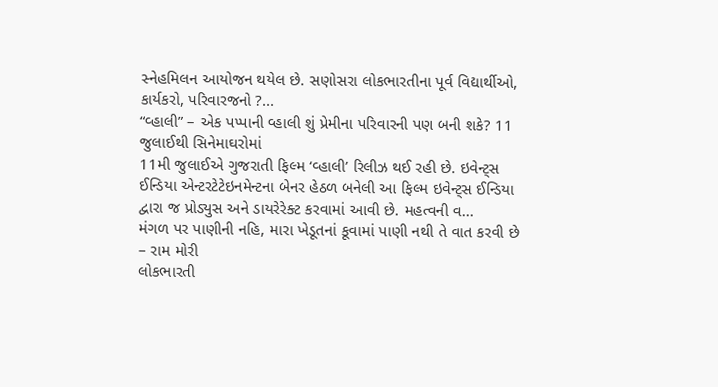સ્નેહમિલન આયોજન થયેલ છે. સણોસરા લોકભારતીના પૂર્વ વિદ્યાર્થીઓ, કાર્યકરો, પરિવારજનો ?...
“વ્હાલી” – એક પપ્પાની વ્હાલી શું પ્રેમીના પરિવારની પણ બની શકે? 11 જુલાઈથી સિનેમાઘરોમાં
11મી જુલાઈએ ગુજરાતી ફિલ્મ ‘વ્હાલી’ રિલીઝ થઈ રહી છે. ઇવેન્ટ્સ ઈન્ડિયા એન્ટરટેટેઇનમેન્ટના બેનર હેઠળ બનેલી આ ફિલ્મ ઇવેન્ટ્સ ઈન્ડિયા દ્વારા જ પ્રોડ્યુસ અને ડાયરેરેક્ટ કરવામાં આવી છે. મહત્વની વ...
મંગળ પર પાણીની નહિ, મારા ખેડૂતનાં કૂવામાં પાણી નથી તે વાત કરવી છે – રામ મોરી
લોકભારતી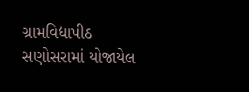ગ્રામવિદ્યાપીઠ સણોસરામાં યોજાયેલ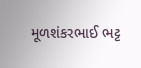મૂળશંકરભાઈ ભટ્ટ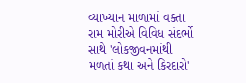વ્યાખ્યાન માળામાં વક્તા રામ મોરીએ વિવિધ સંદર્ભો સાથે 'લોકજીવનમાંથી મળતાં કથા અને કિરદારો'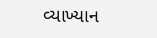વ્યાખ્યાન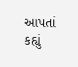આપતાં કહ્યું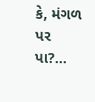કે, મંગળ પર પા?...